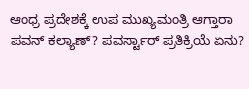ಆಂಧ್ರ ಪ್ರದೇಶಕ್ಕೆ ಉಪ ಮುಖ್ಯಮಂತ್ರಿ ಆಗ್ತಾರಾ ಪವನ್ ಕಲ್ಯಾಣ್? ಪವರ್ಸ್ಟಾರ್ ಪ್ರತಿಕ್ರಿಯೆ ಏನು?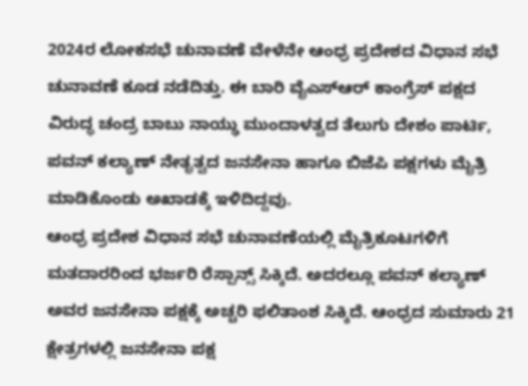2024ರ ಲೋಕಸಭೆ ಚುನಾವಣೆ ವೇಳೆನೇ ಆಂಧ್ರ ಪ್ರದೇಶದ ವಿಧಾನ ಸಭೆ ಚುನಾವಣೆ ಕೂಡ ನಡೆದಿತ್ತು. ಈ ಬಾರಿ ವೈಎಸ್ಆರ್ ಕಾಂಗ್ರೆಸ್ ಪಕ್ಷದ ವಿರುದ್ಧ ಚಂದ್ರ ಬಾಬು ನಾಯ್ಢು ಮುಂದಾಳತ್ವದ ತೆಲುಗು ದೇಶಂ ಪಾರ್ಟಿ, ಪವನ್ ಕಲ್ಯಾಣ್ ನೇತೃತ್ವದ ಜನಸೇನಾ ಹಾಗೂ ಬಿಜೆಪಿ ಪಕ್ಷಗಳು ಮೈತ್ರಿ ಮಾಡಿಕೊಂಡು ಅಖಾಡಕ್ಕೆ ಇಳಿದಿದ್ದವು.
ಆಂಧ್ರ ಪ್ರದೇಶ ವಿಧಾನ ಸಭೆ ಚುನಾವಣೆಯಲ್ಲಿ ಮೈತ್ರಿಕೂಟಗಳಿಗೆ ಮತದಾರರಿಂದ ಭರ್ಜರಿ ರೆಸ್ಪಾನ್ಸ್ ಸಿಕ್ಕಿದೆ. ಅದರಲ್ಲೂ ಪವನ್ ಕಲ್ಯಾಣ್ ಅವರ ಜನಸೇನಾ ಪಕ್ಷಕ್ಕೆ ಅಚ್ಚರಿ ಫಲಿತಾಂಶ ಸಿಕ್ಕಿದೆ. ಆಂಧ್ರದ ಸುಮಾರು 21 ಕ್ಷೇತ್ರಗಳಲ್ಲಿ ಜನಸೇನಾ ಪಕ್ಷ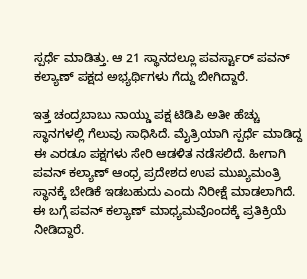ಸ್ಪರ್ಧೆ ಮಾಡಿತ್ತು. ಆ 21 ಸ್ಥಾನದಲ್ಲೂ ಪವರ್ಸ್ಟಾರ್ ಪವನ್ ಕಲ್ಯಾಣ್ ಪಕ್ಷದ ಅಭ್ಯರ್ಥಿಗಳು ಗೆದ್ದು ಬೀಗಿದ್ದಾರೆ.

ಇತ್ತ ಚಂದ್ರಬಾಬು ನಾಯ್ಡು ಪಕ್ಷ ಟಿಡಿಪಿ ಅತೀ ಹೆಚ್ಚು ಸ್ಥಾನಗಳಲ್ಲಿ ಗೆಲುವು ಸಾಧಿಸಿದೆ. ಮೈತ್ರಿಯಾಗಿ ಸ್ಪರ್ಧೆ ಮಾಡಿದ್ದ ಈ ಎರಡೂ ಪಕ್ಷಗಳು ಸೇರಿ ಆಡಳಿತ ನಡೆಸಲಿದೆ. ಹೀಗಾಗಿ ಪವನ್ ಕಲ್ಯಾಣ್ ಆಂಧ್ರ ಪ್ರದೇಶದ ಉಪ ಮುಖ್ಯಮಂತ್ರಿ ಸ್ಥಾನಕ್ಕೆ ಬೇಡಿಕೆ ಇಡಬಹುದು ಎಂದು ನಿರೀಕ್ಷೆ ಮಾಡಲಾಗಿದೆ. ಈ ಬಗ್ಗೆ ಪವನ್ ಕಲ್ಯಾಣ್ ಮಾಧ್ಯಮವೊಂದಕ್ಕೆ ಪ್ರತಿಕ್ರಿಯೆ ನೀಡಿದ್ದಾರೆ.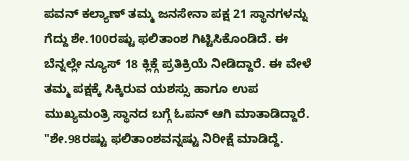ಪವನ್ ಕಲ್ಯಾಣ್ ತಮ್ಮ ಜನಸೇನಾ ಪಕ್ಷ 21 ಸ್ಥಾನಗಳನ್ನು ಗೆದ್ದು ಶೇ.100ರಷ್ಟು ಫಲಿತಾಂಶ ಗಿಟ್ಟಿಸಿಕೊಂಡಿದೆ. ಈ ಬೆನ್ನಲ್ಲೇ ನ್ಯೂಸ್ 18 ಕ್ಲಿಕ್ಗೆ ಪ್ರತಿಕ್ರಿಯೆ ನೀಡಿದ್ದಾರೆ. ಈ ವೇಳೆ ತಮ್ಮ ಪಕ್ಷಕ್ಕೆ ಸಿಕ್ಕಿರುವ ಯಶಸ್ಸು ಹಾಗೂ ಉಪ ಮುಖ್ಯಮಂತ್ರಿ ಸ್ಥಾನದ ಬಗ್ಗೆ ಓಪನ್ ಆಗಿ ಮಾತಾಡಿದ್ದಾರೆ.
"ಶೇ.98ರಷ್ಟು ಫಲಿತಾಂಶವನ್ನಷ್ಟು ನಿರೀಕ್ಷೆ ಮಾಡಿದ್ದೆ.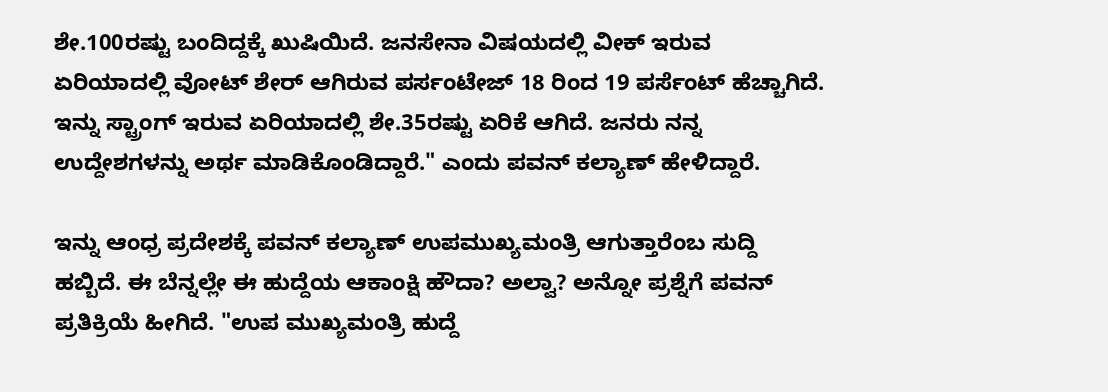ಶೇ.100ರಷ್ಟು ಬಂದಿದ್ದಕ್ಕೆ ಖುಷಿಯಿದೆ. ಜನಸೇನಾ ವಿಷಯದಲ್ಲಿ ವೀಕ್ ಇರುವ ಏರಿಯಾದಲ್ಲಿ ವೋಟ್ ಶೇರ್ ಆಗಿರುವ ಪರ್ಸಂಟೇಜ್ 18 ರಿಂದ 19 ಪರ್ಸೆಂಟ್ ಹೆಚ್ಚಾಗಿದೆ. ಇನ್ನು ಸ್ಟ್ರಾಂಗ್ ಇರುವ ಏರಿಯಾದಲ್ಲಿ ಶೇ.35ರಷ್ಟು ಏರಿಕೆ ಆಗಿದೆ. ಜನರು ನನ್ನ ಉದ್ದೇಶಗಳನ್ನು ಅರ್ಥ ಮಾಡಿಕೊಂಡಿದ್ದಾರೆ." ಎಂದು ಪವನ್ ಕಲ್ಯಾಣ್ ಹೇಳಿದ್ದಾರೆ.

ಇನ್ನು ಆಂಧ್ರ ಪ್ರದೇಶಕ್ಕೆ ಪವನ್ ಕಲ್ಯಾಣ್ ಉಪಮುಖ್ಯಮಂತ್ರಿ ಆಗುತ್ತಾರೆಂಬ ಸುದ್ದಿ ಹಬ್ಬಿದೆ. ಈ ಬೆನ್ನಲ್ಲೇ ಈ ಹುದ್ದೆಯ ಆಕಾಂಕ್ಷಿ ಹೌದಾ? ಅಲ್ವಾ? ಅನ್ನೋ ಪ್ರಶ್ನೆಗೆ ಪವನ್ ಪ್ರತಿಕ್ರಿಯೆ ಹೀಗಿದೆ. "ಉಪ ಮುಖ್ಯಮಂತ್ರಿ ಹುದ್ದೆ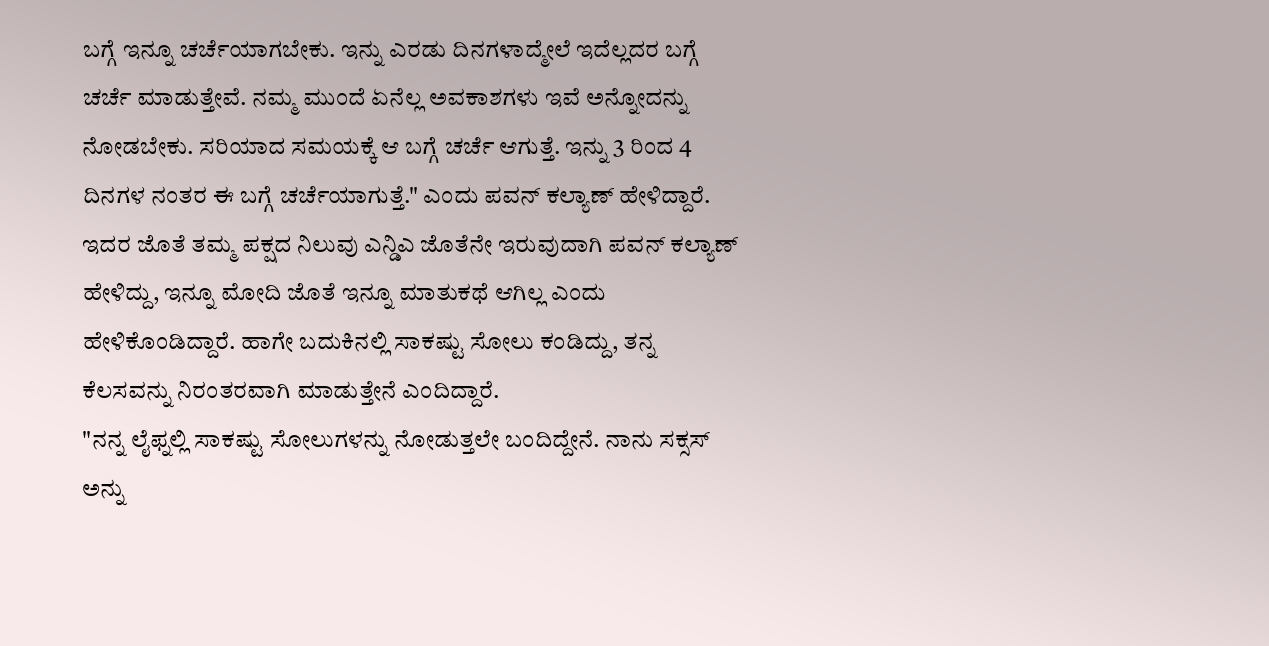ಬಗ್ಗೆ ಇನ್ನೂ ಚರ್ಚೆಯಾಗಬೇಕು. ಇನ್ನು ಎರಡು ದಿನಗಳಾದ್ಮೇಲೆ ಇದೆಲ್ಲದರ ಬಗ್ಗೆ ಚರ್ಚೆ ಮಾಡುತ್ತೇವೆ. ನಮ್ಮ ಮುಂದೆ ಏನೆಲ್ಲ ಅವಕಾಶಗಳು ಇವೆ ಅನ್ನೋದನ್ನು ನೋಡಬೇಕು. ಸರಿಯಾದ ಸಮಯಕ್ಕೆ ಆ ಬಗ್ಗೆ ಚರ್ಚೆ ಆಗುತ್ತೆ. ಇನ್ನು 3 ರಿಂದ 4 ದಿನಗಳ ನಂತರ ಈ ಬಗ್ಗೆ ಚರ್ಚೆಯಾಗುತ್ತೆ." ಎಂದು ಪವನ್ ಕಲ್ಯಾಣ್ ಹೇಳಿದ್ದಾರೆ.
ಇದರ ಜೊತೆ ತಮ್ಮ ಪಕ್ಷದ ನಿಲುವು ಎನ್ಡಿಎ ಜೊತೆನೇ ಇರುವುದಾಗಿ ಪವನ್ ಕಲ್ಯಾಣ್ ಹೇಳಿದ್ದು, ಇನ್ನೂ ಮೋದಿ ಜೊತೆ ಇನ್ನೂ ಮಾತುಕಥೆ ಆಗಿಲ್ಲ ಎಂದು ಹೇಳಿಕೊಂಡಿದ್ದಾರೆ. ಹಾಗೇ ಬದುಕಿನಲ್ಲಿ ಸಾಕಷ್ಟು ಸೋಲು ಕಂಡಿದ್ದು, ತನ್ನ ಕೆಲಸವನ್ನು ನಿರಂತರವಾಗಿ ಮಾಡುತ್ತೇನೆ ಎಂದಿದ್ದಾರೆ.
"ನನ್ನ ಲೈಫ್ನಲ್ಲಿ ಸಾಕಷ್ಟು ಸೋಲುಗಳನ್ನು ನೋಡುತ್ತಲೇ ಬಂದಿದ್ದೇನೆ. ನಾನು ಸಕ್ಸಸ್ ಅನ್ನು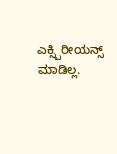ಎಕ್ಸ್ಪಿರೀಯನ್ಸ್ ಮಾಡಿಲ್ಲ.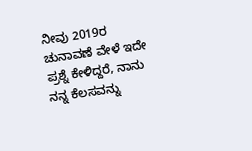ನೀವು 2019ರ ಚುನಾವಣೆ ವೇಳೆ ಇದೇ ಪ್ರಶ್ನೆ ಕೇಳಿದ್ದರೆ, ನಾನು ನನ್ನ ಕೆಲಸವನ್ನು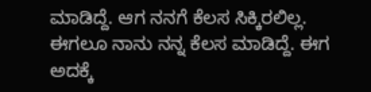ಮಾಡಿದ್ದೆ. ಆಗ ನನಗೆ ಕೆಲಸ ಸಿಕ್ಕಿರಲಿಲ್ಲ. ಈಗಲೂ ನಾನು ನನ್ನ ಕೆಲಸ ಮಾಡಿದ್ದೆ. ಈಗ ಅದಕ್ಕೆ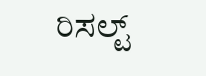ರಿಸಲ್ಟ್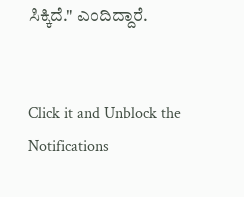ಸಿಕ್ಕಿದೆ." ಎಂದಿದ್ದಾರೆ.


Click it and Unblock the Notifications